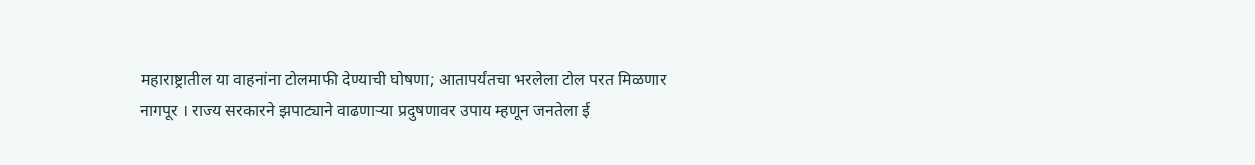महाराष्ट्रातील या वाहनांना टोलमाफी देण्याची घोषणा; आतापर्यंतचा भरलेला टोल परत मिळणार
नागपूर । राज्य सरकारने झपाट्याने वाढणाऱ्या प्रदुषणावर उपाय म्हणून जनतेला ई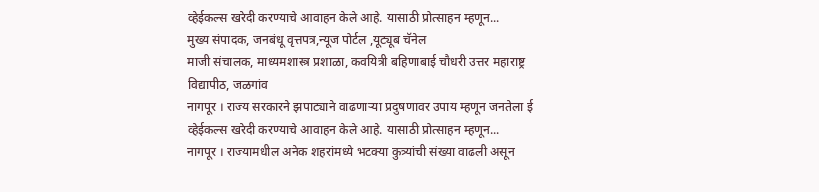व्हेईकल्स खरेदी करण्याचे आवाहन केले आहे. यासाठी प्रोत्साहन म्हणून...
मुख्य संपादक, जनबंधू वृत्तपत्र,न्यूज पोर्टल ,यूट्यूब चॅनेल
माजी संचालक, माध्यमशास्त्र प्रशाळा, कवयित्री बहिणाबाई चौधरी उत्तर महाराष्ट्र विद्यापीठ, जळगांव
नागपूर । राज्य सरकारने झपाट्याने वाढणाऱ्या प्रदुषणावर उपाय म्हणून जनतेला ई व्हेईकल्स खरेदी करण्याचे आवाहन केले आहे. यासाठी प्रोत्साहन म्हणून...
नागपूर । राज्यामधील अनेक शहरांमध्ये भटक्या कुत्र्यांची संख्या वाढली असून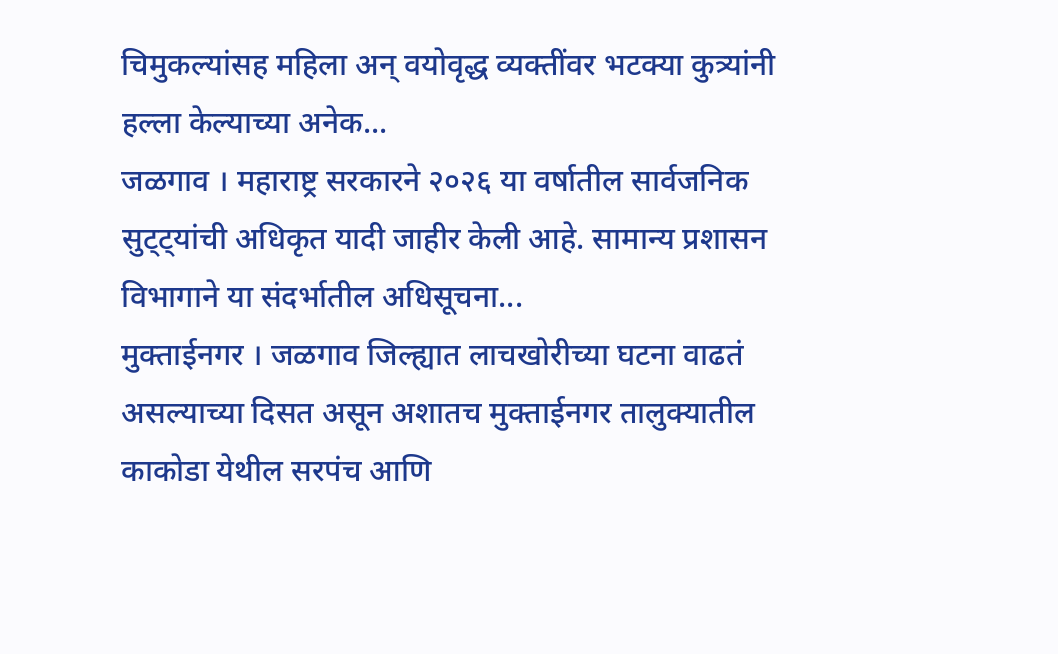चिमुकल्यांसह महिला अन् वयोवृद्ध व्यक्तींवर भटक्या कुत्र्यांनी हल्ला केल्याच्या अनेक...
जळगाव । महाराष्ट्र सरकारने २०२६ या वर्षातील सार्वजनिक सुट्ट्यांची अधिकृत यादी जाहीर केली आहे. सामान्य प्रशासन विभागाने या संदर्भातील अधिसूचना...
मुक्ताईनगर । जळगाव जिल्ह्यात लाचखोरीच्या घटना वाढतं असल्याच्या दिसत असून अशातच मुक्ताईनगर तालुक्यातील काकोडा येथील सरपंच आणि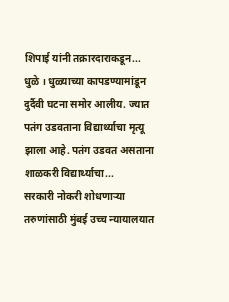शिपाई यांनी तक्रारदाराकडून...
धुळे । धुळ्याच्या कापडण्यामांडून दुर्दैवी घटना समोर आलीय. ज्यात पतंग उडवताना विद्यार्थ्याचा मृत्यू झाला आहे. पतंग उडवत असताना शाळकरी विद्यार्थ्याचा...
सरकारी नोकरी शोधणाऱ्या तरुणांसाठी मुंबई उच्च न्यायालयात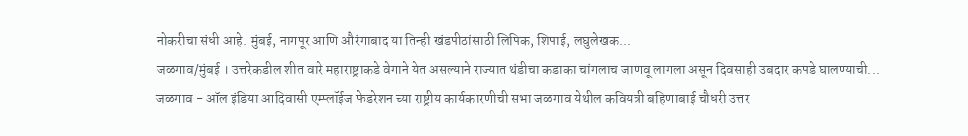नोकरीचा संधी आहे. मुंबई, नागपूर आणि औरंगाबाद या तिन्ही खंडपीठांसाठी लिपिक, शिपाई, लघुलेखक...
जळगाव/मुंबई । उत्तरेकडील शीत वारे महाराष्ट्राकडे वेगाने येत असल्याने राज्यात थंडीचा कडाका चांगलाच जाणवू लागला असून दिवसाही उबदार कपडे घालण्याची...
जळगाव - ऑल इंडिया आदिवासी एम्प्लॉईज फेडरेशन च्या राष्ट्रीय कार्यकारणीची सभा जळगाव येथील कवियत्री बहिणाबाई चौधरी उत्तर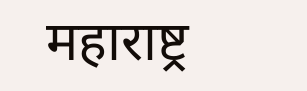महाराष्ट्र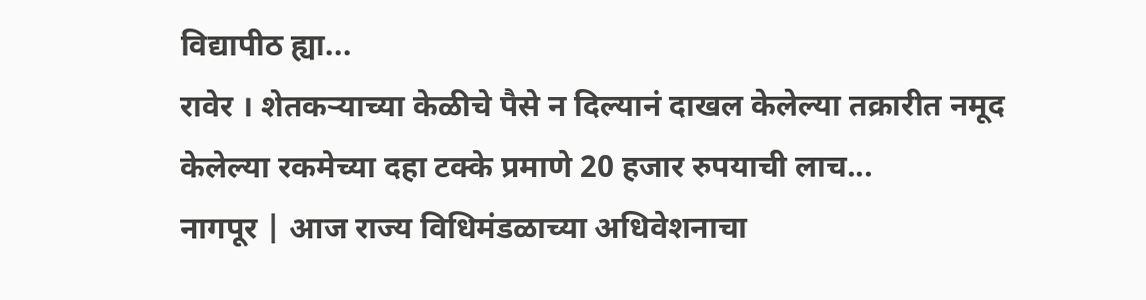विद्यापीठ ह्या...
रावेर । शेतकऱ्याच्या केळीचे पैसे न दिल्यानं दाखल केलेल्या तक्रारीत नमूद केलेल्या रकमेच्या दहा टक्के प्रमाणे 20 हजार रुपयाची लाच...
नागपूर | आज राज्य विधिमंडळाच्या अधिवेशनाचा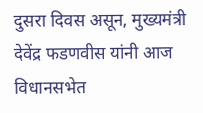दुसरा दिवस असून, मुख्यमंत्री देवेंद्र फडणवीस यांनी आज विधानसभेत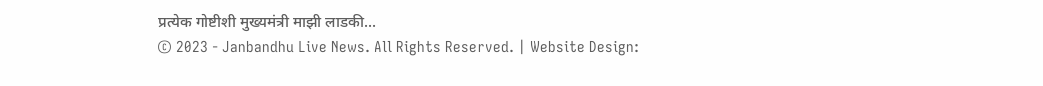प्रत्येक गोष्टीशी मुख्यमंत्री माझी लाडकी...
© 2023 - Janbandhu Live News. All Rights Reserved. | Website Design: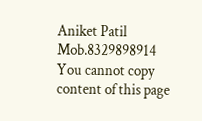Aniket Patil Mob.8329898914
You cannot copy content of this page